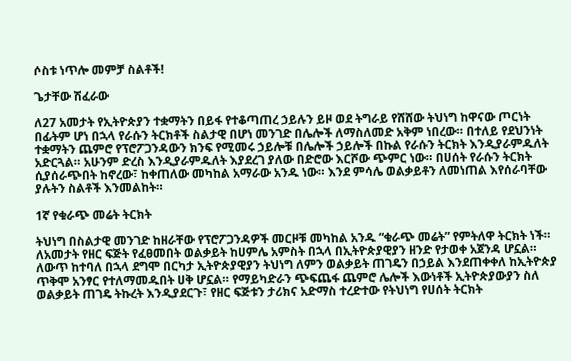ሶስቱ ነጥሎ መምቻ ስልቶች!

ጌታቸው ሽፈራው

ለ27 አመታት የኢትዮጵያን ተቋማትን በይፋ የተቆጣጠረ ኃይሉን ይዞ ወደ ትግራይ የሸሸው ትህነግ ከዋናው ጦርነት በፊትም ሆነ በኋላ የራሱን ትርክቶች ስልታዊ በሆነ መንገድ በሌሎች ለማስለመድ አቅም ነበረው። በተለይ የደህንነት ተቋማትን ጨምሮ የፕሮፖጋንዳውን ክንፍ የሚመሩ ኃይሎቹ በሌሎች ኃይሎች በኩል የራሱን ትርክት እንዲያራምዱለት አድርጓል። አሁንም ድረስ እንዲያራምዱለት እያደረገ ያለው በድሮው እርሾው ጭምር ነው። በሀሰት የራሱን ትርክት ሲያሰራጭበት ከኖረው፣ ከቀጠለው መካከል አማራው አንዱ ነው። እንደ ምሳሌ ወልቃይቶን ለመነጠል እየሰራባቸው ያሉትን ስልቶች እንመልከት።

1ኛ የቁራጭ መሬት ትርክት

ትህነግ በስልታዊ መንገድ ከዘራቸው የፕሮፖጋንዳዎች መርዞቹ መካከል አንዱ “ቁራጭ መሬት” የምትለዋ ትርክት ነች። ለአመታት የዘር ፍጅት የፈፀመበት ወልቃይት ከሀምሌ አምስት በኋላ በኢትዮጵያዊያን ዘንድ የታወቀ አጀንዳ ሆኗል። ለውጥ ከተባለ በኋላ ደግሞ በርካታ ኢትዮጵያዊያን ትህነግ ለምን ወልቃይት ጠገዴን በኃይል እንደጠቀቀለ ከኢትዮጵያ ጥቅሞ አንፃር የተለማመዱበት ሀቅ ሆኗል። የማይካድራን ጭፍጨፋ ጨምሮ ሌሎች እውነቶች ኢትዮጵያውያን ስለ ወልቃይት ጠገዴ ትኩረት እንዲያደርጉ፣ የዘር ፍጅቱን ታሪክና አድማስ ተረድተው የትህነግ የሀሰት ትርክት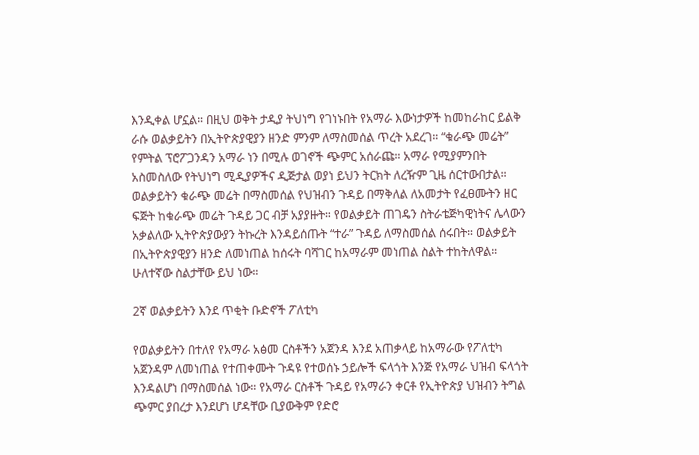እንዲቀል ሆኗል። በዚህ ወቅት ታዲያ ትህነግ የገነኑበት የአማራ እውነታዎች ከመከራከር ይልቅ ራሱ ወልቃይትን በኢትዮጵያዊያን ዘንድ ምንም ለማስመሰል ጥረት አደረገ። “ቁራጭ መሬት” የምትል ፕሮፖጋንዳን አማራ ነን በሚሉ ወገኖች ጭምር አሰራጩ። አማራ የሚያምንበት አስመስለው የትህነግ ሚዲያዎችና ዲጅታል ወያነ ይህን ትርክት ለረዥም ጊዜ ሰርተውበታል። ወልቃይትን ቁራጭ መሬት በማስመሰል የህዝብን ጉዳይ በማቅለል ለአመታት የፈፀሙትን ዘር ፍጅት ከቁራጭ መሬት ጉዳይ ጋር ብቻ አያያዙት። የወልቃይት ጠገዴን ስትራቴጅካዊነትና ሌላውን አቃልለው ኢትዮጵያውያን ትኩረት እንዳይሰጡት “ተራ” ጉዳይ ለማስመሰል ሰሩበት። ወልቃይት በኢትዮጵያዊያን ዘንድ ለመነጠል ከሰሩት ባሻገር ከአማራም መነጠል ስልት ተከትለዋል። ሁለተኛው ስልታቸው ይህ ነው።

2ኛ ወልቃይትን እንደ ጥቂት ቡድኖች ፖለቲካ

የወልቃይትን በተለየ የአማራ አፅመ ርስቶችን አጀንዳ እንደ አጠቃላይ ከአማራው የፖለቲካ አጀንዳም ለመነጠል የተጠቀሙት ጉዳዩ የተወሰኑ ኃይሎች ፍላጎት እንጅ የአማራ ህዝብ ፍላጎት እንዳልሆነ በማስመሰል ነው። የአማራ ርስቶች ጉዳይ የአማራን ቀርቶ የኢትዮጵያ ህዝብን ትግል ጭምር ያበረታ እንደሆነ ሆዳቸው ቢያውቅም የድሮ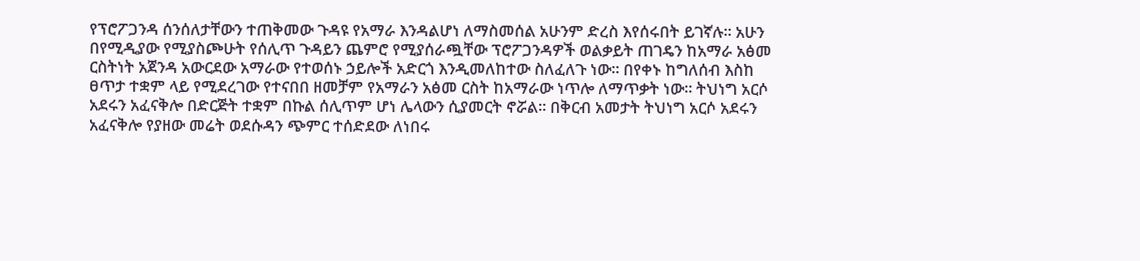የፕሮፖጋንዳ ሰንሰለታቸውን ተጠቅመው ጉዳዩ የአማራ እንዳልሆነ ለማስመሰል አሁንም ድረስ እየሰሩበት ይገኛሉ። አሁን በየሚዲያው የሚያስጮሁት የሰሊጥ ጉዳይን ጨምሮ የሚያሰራጯቸው ፕሮፖጋንዳዎች ወልቃይት ጠገዴን ከአማራ አፅመ ርስትነት አጀንዳ አውርደው አማራው የተወሰኑ ኃይሎች አድርጎ እንዲመለከተው ስለፈለጉ ነው። በየቀኑ ከግለሰብ እስከ ፀጥታ ተቋም ላይ የሚደረገው የተናበበ ዘመቻም የአማራን አፅመ ርስት ከአማራው ነጥሎ ለማጥቃት ነው። ትህነግ አርሶ አደሩን አፈናቅሎ በድርጅት ተቋም በኩል ሰሊጥም ሆነ ሌላውን ሲያመርት ኖሯል። በቅርብ አመታት ትህነግ አርሶ አደሩን አፈናቅሎ የያዘው መሬት ወደሱዳን ጭምር ተሰድደው ለነበሩ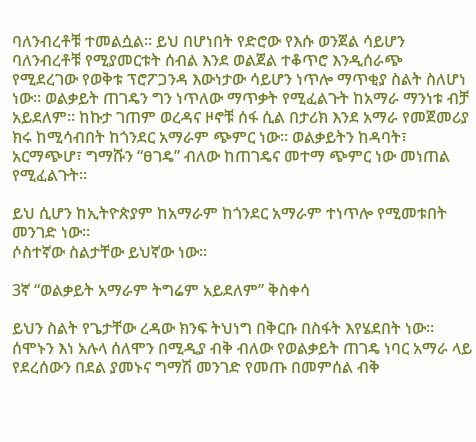ባለንብረቶቹ ተመልሷል። ይህ በሆነበት የድሮው የእሱ ወንጀል ሳይሆን ባለንብረቶቹ የሚያመርቱት ሰብል እንደ ወልጀል ተቆጥሮ እንዲሰራጭ የሚደረገው የወቅቱ ፕሮፖጋንዳ እውነታው ሳይሆን ነጥሎ ማጥቂያ ስልት ስለሆነ ነው። ወልቃይት ጠገዴን ግን ነጥለው ማጥቃት የሚፈልጉት ከአማራ ማንነቱ ብቻ አይደለም። ከኩታ ገጠም ወረዳና ዞኖቹ ሰፋ ሲል በታሪክ እንደ አማራ የመጀመሪያ ክሩ ከሚሳብበት ከጎንደር አማራም ጭምር ነው። ወልቃይትን ከዳባት፣ አርማጭሆ፣ ግማሹን “ፀገዴ” ብለው ከጠገዴና መተማ ጭምር ነው መነጠል የሚፈልጉት።

ይህ ሲሆን ከኢትዮጵያም ከአማራም ከጎንደር አማራም ተነጥሎ የሚመቱበት መንገድ ነው።
ሶስተኛው ስልታቸው ይህኛው ነው።

3ኛ “ወልቃይት አማራም ትግሬም አይደለም” ቅስቀሳ

ይህን ስልት የጌታቸው ረዳው ክንፍ ትህነግ በቅርቡ በስፋት እየሄደበት ነው። ሰሞኑን እነ አሉላ ሰለሞን በሚዲያ ብቅ ብለው የወልቃይት ጠገዴ ነባር አማራ ላይ የደረሰውን በደል ያመኑና ግማሽ መንገድ የመጡ በመምሰል ብቅ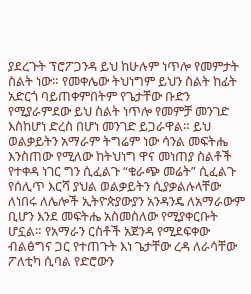ያደረጉት ፕሮፖጋንዳ ይህ ከሁሉም ነጥሎ የመምታት ስልት ነው። የመቀሌው ትህነግም ይህን ስልት ከፊት አድርጎ ባይጠቀምበትም የጌታቸው ቡድን የሚያራምደው ይህ ስልት ነጥሎ የመምቻ መንገድ እስከሆነ ድረስ በሆነ መንገድ ይጋራዋል። ይህ ወልቃይትን አማራም ትግሬም ነው ሳንል መፍትሔ እንስጠው የሚለው ከትህነግ ዋና መነጠያ ስልቶች የተቀዳ ነገር ግን ሲፈልጉ “ቁራጭ መሬት” ሲፈልጉ የሰሊጥ እርሻ ያህል ወልቃይትን ሲያቃልሉላቸው ለነበሩ ለሌሎች ኢትዮጵያውያን አንዳንዴ ለአማራውም ቢሆን እንደ መፍትሔ አስመስለው የሚያቀርቡት ሆኗል። የአማራን ርስቶች አጀንዳ የሚደፍቀው ብልፅግና ጋር የተጠጉት እነ ጌታቸው ረዳ ለራሳቸው ፖለቲካ ሲባል የድሮውን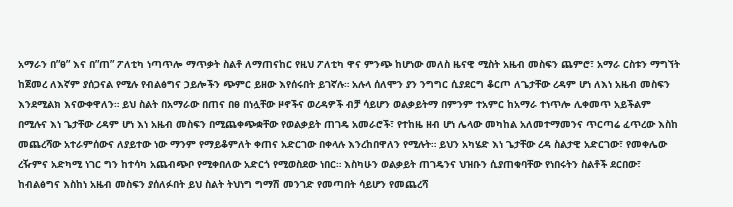አማራን በ”ፀ” እና በ”ጠ” ፖለቲካ ነጣጥሎ ማጥቃት ስልቶ ለማጠናከር የዚህ ፖለቲካ ዋና ምንጭ ከሆነው መለስ ዜናዊ ሚስት አዜብ መስፍን ጨምሮ፣ አማራ ርስቱን ማግኘት ከጀመረ ለእኛም ያሰጋናል የሚሉ የብልፅግና ኃይሎችን ጭምር ይዘው እየሰሩበት ይገኛሉ። አሉላ ሰለሞን ያን ንግግር ሲያደርግ ቆርጦ ለጌታቸው ረዳም ሆነ ለእነ አዜብ መስፍን እንደሚልክ እናውቀዋለን። ይህ ስልት በአማራው በጠና በፀ በነሏቸው ዞኖችና ወረዳዎች ብቻ ሳይሆን ወልቃይትማ በምንም ተአምር ከአማራ ተነጥሎ ሊቀመጥ አይችልም በሚሉና እነ ጌታቸው ረዳም ሆነ እነ አዜብ መስፍን በሚጨቀጭቋቸው የወልቃይት ጠገዴ አመራሮች፣ የተከዜ ዘብ ሆነ ሌላው መካከል አለመተማመንና ጥርጣሬ ፈጥረው እስከ መጨረሻው አተራምሰውና ለያይተው ነው ማንም የማይቆምለት ቀጠና አድርገው በቀላሉ እንረከበዋለን የሚሉት። ይህን አካሄድ እነ ጌታቸው ረዳ ስልታዊ አድርገው፣ የመቀሌው ረዥምና አድካሚ ነገር ግን ከተሳካ አጨብጭቦ የሚቀበለው አድርጎ የሚወስደው ነበር። እስካሁን ወልቃይት ጠገዴንና ህዝቡን ሲያጠቁባቸው የነበሩትን ስልቶች ደርበው፣ ከብልፅግና እስከነ አዜብ መስፍን ያሰለፉበት ይህ ስልት ትህነግ ግማሽ መንገድ የመጣበት ሳይሆን የመጨረሻ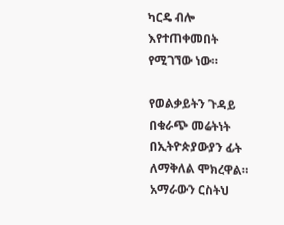ካርዴ ብሎ እየተጠቀመበት የሚገኘው ነው።

የወልቃይትን ጉዳይ በቁራጭ መሬትነት በኢትዮጵያውያን ፊት ለማቅለል ሞክረዋል። አማራውን ርስትህ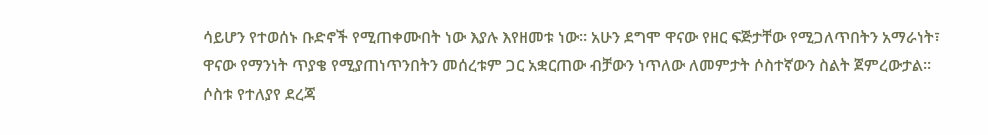ሳይሆን የተወሰኑ ቡድኖች የሚጠቀሙበት ነው እያሉ እየዘመቱ ነው። አሁን ደግሞ ዋናው የዘር ፍጅታቸው የሚጋለጥበትን አማራነት፣ ዋናው የማንነት ጥያቄ የሚያጠነጥንበትን መሰረቱም ጋር አቋርጠው ብቻውን ነጥለው ለመምታት ሶስተኛውን ስልት ጀምረውታል። ሶስቱ የተለያየ ደረጃ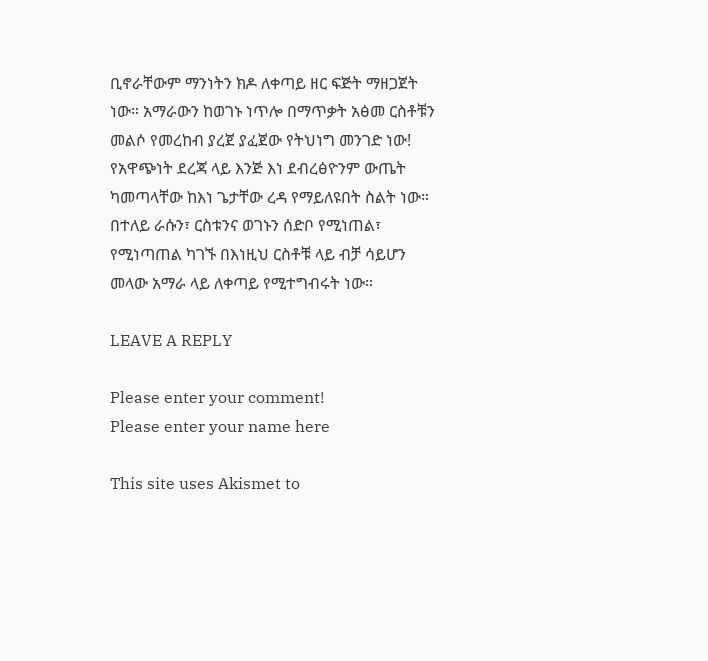ቢኖራቸውም ማንነትን ክዶ ለቀጣይ ዘር ፍጅት ማዘጋጀት ነው። አማራውን ከወገኑ ነጥሎ በማጥቃት አፅመ ርስቶቹን መልሶ የመረከብ ያረጀ ያፈጀው የትህነግ መንገድ ነው! የአዋጭነት ደረጃ ላይ እንጅ እነ ደብረፅዮንም ውጤት ካመጣላቸው ከእነ ጌታቸው ረዳ የማይለዩበት ስልት ነው። በተለይ ራሱን፣ ርስቱንና ወገኑን ሰድቦ የሚነጠል፣ የሚነጣጠል ካገኙ በእነዚህ ርስቶቹ ላይ ብቻ ሳይሆን መላው አማራ ላይ ለቀጣይ የሚተግብሩት ነው።

LEAVE A REPLY

Please enter your comment!
Please enter your name here

This site uses Akismet to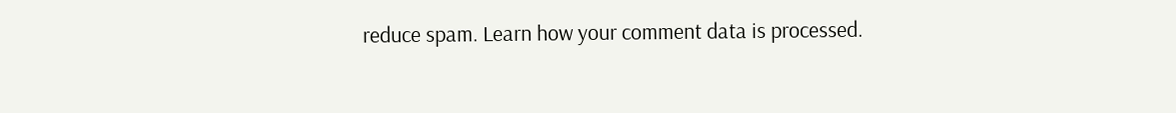reduce spam. Learn how your comment data is processed.